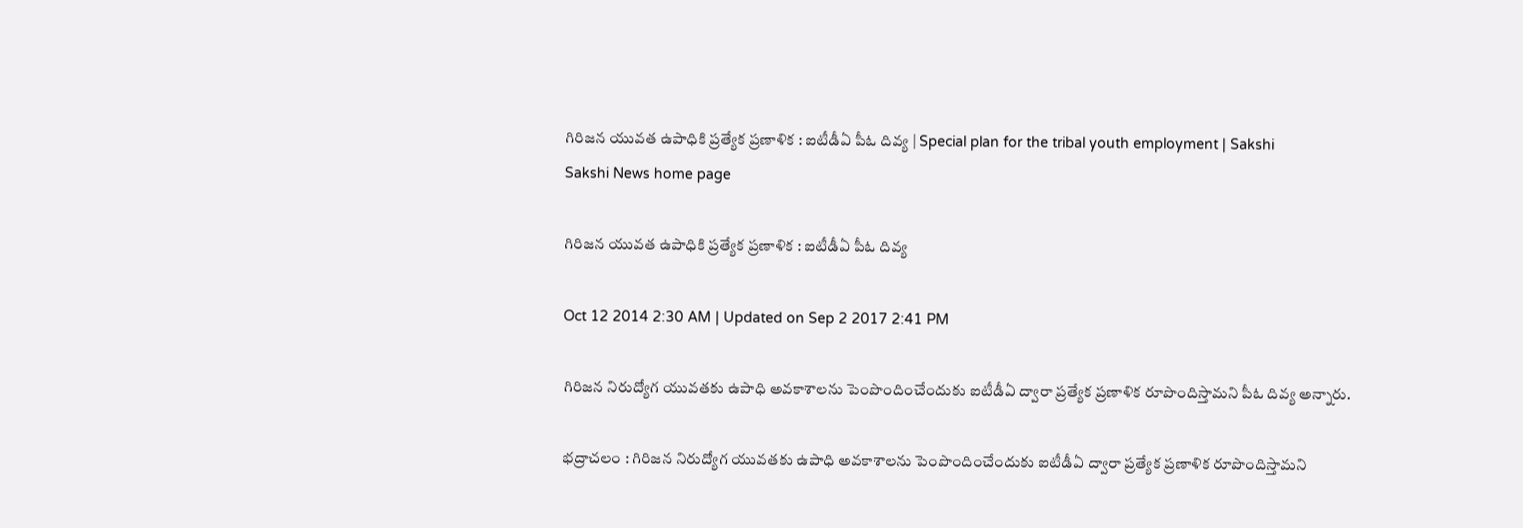గిరిజన యువత ఉపాధికి ప్రత్యేక ప్రణాళిక : ఐటీడీఏ పీఓ దివ్య | Special plan for the tribal youth employment | Sakshi
Sakshi News home page

గిరిజన యువత ఉపాధికి ప్రత్యేక ప్రణాళిక : ఐటీడీఏ పీఓ దివ్య

Oct 12 2014 2:30 AM | Updated on Sep 2 2017 2:41 PM

గిరిజన నిరుద్యోగ యువతకు ఉపాధి అవకాశాలను పెంపొందించేందుకు ఐటీడీఏ ద్వారా ప్రత్యేక ప్రణాళిక రూపొందిస్తామని పీఓ దివ్య అన్నారు.

భద్రాచలం : గిరిజన నిరుద్యోగ యువతకు ఉపాధి అవకాశాలను పెంపొందించేందుకు ఐటీడీఏ ద్వారా ప్రత్యేక ప్రణాళిక రూపొందిస్తామని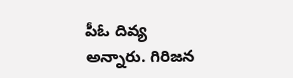పీఓ దివ్య అన్నారు. గిరిజన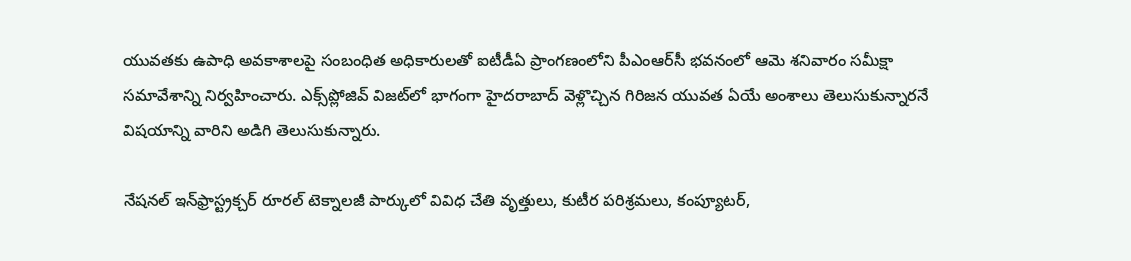యువతకు ఉపాధి అవకాశాలపై సంబంధిత అధికారులతో ఐటీడీఏ ప్రాంగణంలోని పీఎంఆర్‌సీ భవనంలో ఆమె శనివారం సమీక్షా సమావేశాన్ని నిర్వహించారు. ఎక్స్‌ప్లోజివ్ విజట్‌లో భాగంగా హైదరాబాద్ వెళ్లొచ్చిన గిరిజన యువత ఏయే అంశాలు తెలుసుకున్నారనే విషయాన్ని వారిని అడిగి తెలుసుకున్నారు.

నేషనల్ ఇన్‌ఫ్రాస్ట్రక్చర్ రూరల్ టెక్నాలజీ పార్కులో వివిధ చేతి వృత్తులు, కుటీర పరిశ్రమలు, కంప్యూటర్,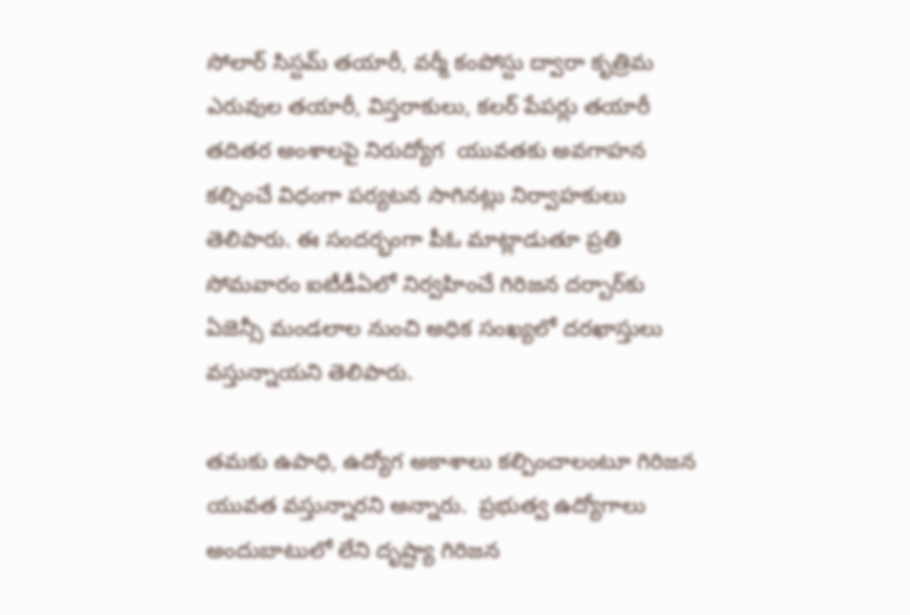సోలార్ సిస్టమ్ తయారీ, వర్మీ కంపోస్టు ద్వారా కృత్రిమ ఎరువుల తయారీ, విస్తరాకులు, కలర్ పేపర్లు తయారీ తదితర అంశాలపై నిరుద్యోగ  యువతకు అవగాహన కల్పించే విధంగా పర్యటన సాగినట్లు నిర్వాహకులు తెలిపారు. ఈ సందర్భంగా పీఓ మాట్లాడుతూ ప్రతి సోమవారం ఐటీడీఏలో నిర్వహించే గిరిజన దర్బార్‌కు  ఏజెన్సీ మండలాల నుంచి అధిక సంఖ్యలో దరఖాస్తులు వస్తున్నాయని తెలిపారు.

తమకు ఉపాధి, ఉద్యోగ అకాశాలు కల్పించాలంటూ గిరిజన యువత వస్తున్నారని అన్నారు.  ప్రభుత్వ ఉద్యోగాలు అందుబాటులో లేని దృష్ట్యా గిరిజన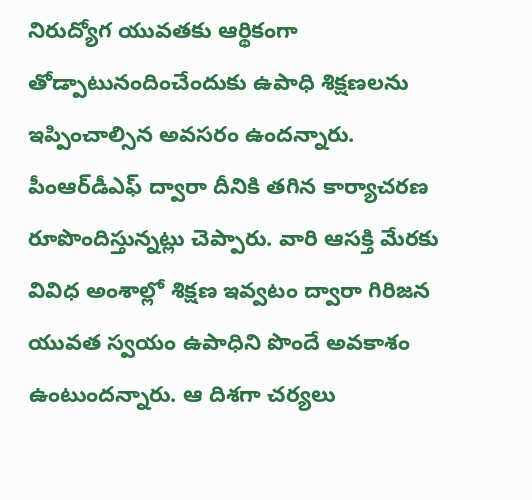నిరుద్యోగ యువతకు ఆర్థికంగా తోడ్పాటునందించేందుకు ఉపాధి శిక్షణలను ఇప్పించాల్సిన అవసరం ఉందన్నారు. పీంఆర్‌డీఎఫ్ ద్వారా దీనికి తగిన కార్యాచరణ రూపొందిస్తున్నట్లు చెప్పారు. వారి ఆసక్తి మేరకు వివిధ అంశాల్లో శిక్షణ ఇవ్వటం ద్వారా గిరిజన యువత స్వయం ఉపాధిని పొందే అవకాశం ఉంటుందన్నారు. ఆ దిశగా చర్యలు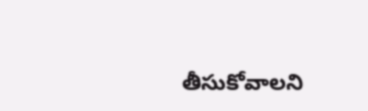తీసుకోవాలని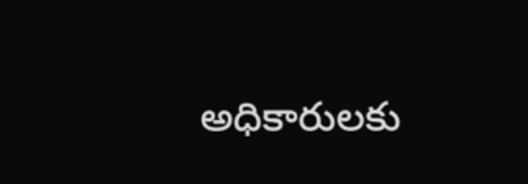అధికారులకు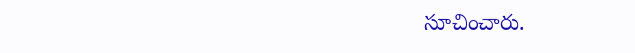సూచించారు.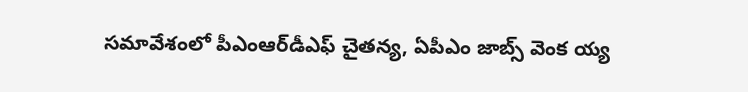సమావేశంలో పీఎంఆర్‌డీఎఫ్ చైతన్య, ఏపీఎం జాబ్స్ వెంక య్య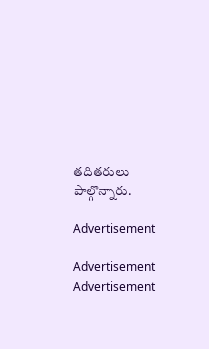తదితరులు పాల్గొన్నారు.

Advertisement

Advertisement
Advertisement